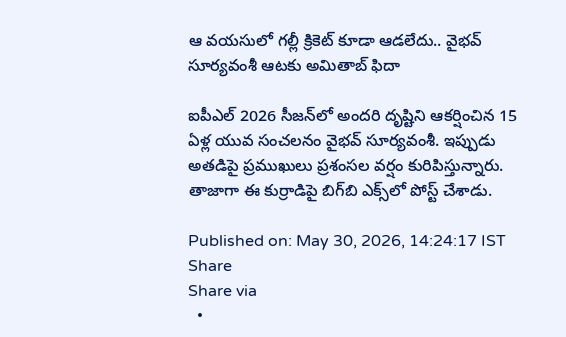ఆ వయసులో గల్లీ క్రికెట్ కూడా ఆడలేదు.. వైభవ్ సూర్యవంశీ ఆటకు అమితాబ్ ఫిదా

ఐపీఎల్ 2026 సీజన్‌లో అందరి దృష్టిని ఆకర్షించిన 15 ఏళ్ల యువ సంచలనం వైభవ్ సూర్యవంశీ. ఇప్పుడు అతడిపై ప్రముఖులు ప్రశంసల వర్షం కురిపిస్తున్నారు. తాజాగా ఈ కుర్రాడిపై బిగ్‌బి ఎక్స్‌లో పోస్ట్ చేశాడు.

Published on: May 30, 2026, 14:24:17 IST
Share
Share via
  •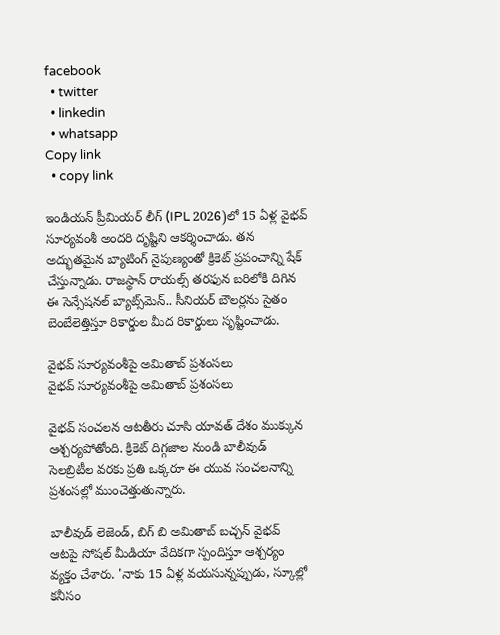facebook
  • twitter
  • linkedin
  • whatsapp
Copy link
  • copy link

ఇండియన్ ప్రీమియర్ లీగ్ (IPL 2026)లో 15 ఏళ్ల వైభవ్ సూర్యవంశీ అందరి దృష్టిని ఆకర్శించాడు. తన అద్భుతమైన బ్యాటింగ్ నైపుణ్యంతో క్రికెట్ ప్రపంచాన్ని షేక్ చేస్తున్నాడు. రాజస్థాన్ రాయల్స్ తరఫున బరిలోకి దిగిన ఈ సెన్సేషనల్ బ్యాట్స్‌మెన్.. సీనియర్ బౌలర్లను సైతం బెంబేలెత్తిస్తూ రికార్డుల మీద రికార్డులు సృష్టించాడు.

వైభవ్ సూర్యవంశీపై అమితాబ్ ప్రశంసలు
వైభవ్ సూర్యవంశీపై అమితాబ్ ప్రశంసలు

వైభవ్ సంచలన ఆటతీరు చూసి యావత్ దేశం ముక్కున ఆశ్చర్యపోతోంది. క్రికెట్ దిగ్గజాల నుండి బాలీవుడ్ సెలబ్రిటీల వరకు ప్రతి ఒక్కరూ ఈ యువ సంచలనాన్ని ప్రశంసల్లో ముంచెత్తుతున్నారు.

బాలీవుడ్ లెజెండ్, బిగ్ బి అమితాబ్ బచ్చన్ వైభవ్ ఆటపై సోషల్ మీడియా వేదికగా స్పందిస్తూ ఆశ్చర్యం వ్యక్తం చేశారు. 'నాకు 15 ఏళ్ల వయసున్నప్పుడు, స్కూల్లో కనీసం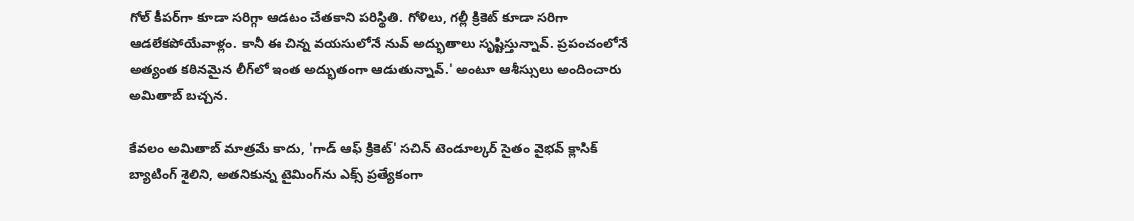గోల్ కీపర్‌గా కూడా సరిగ్గా ఆడటం చేతకాని పరిస్థితి. గోళిలు, గల్లీ క్రికెట్ కూడా సరిగా ఆడలేకపోయేవాళ్లం. కానీ ఈ చిన్న వయసులోనే నువ్ అద్భుతాలు సృష్టిస్తున్నావ్. ప్రపంచంలోనే అత్యంత కఠినమైన లీగ్‌లో ఇంత అద్భుతంగా ఆడుతున్నావ్.' అంటూ ఆశీస్సులు అందించారు అమితాబ్ బచ్చన.

కేవలం అమితాబ్ మాత్రమే కాదు, 'గాడ్ ఆఫ్ క్రికెట్' సచిన్ టెండూల్కర్ సైతం వైభవ్ క్లాసిక్ బ్యాటింగ్ శైలిని, అతనికున్న టైమింగ్‌ను ఎక్స్ ప్రత్యేకంగా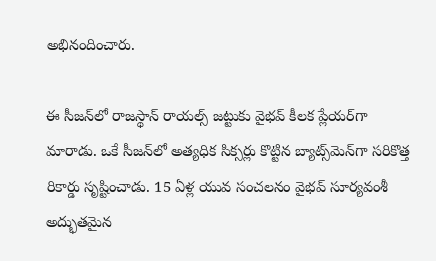అభినందించారు.

ఈ సీజన్‌లో రాజస్థాన్ రాయల్స్ జట్టుకు వైభవ్ కీలక ప్లేయర్‌గా మారాడు. ఒకే సీజన్‌లో అత్యధిక సిక్సర్లు కొట్టిన బ్యాట్స్‌మెన్‌గా సరికొత్త రికార్డు సృష్టించాడు. 15 ఏళ్ల యువ సంచలనం వైభవ్ సూర్యవంశీ అద్భుతమైన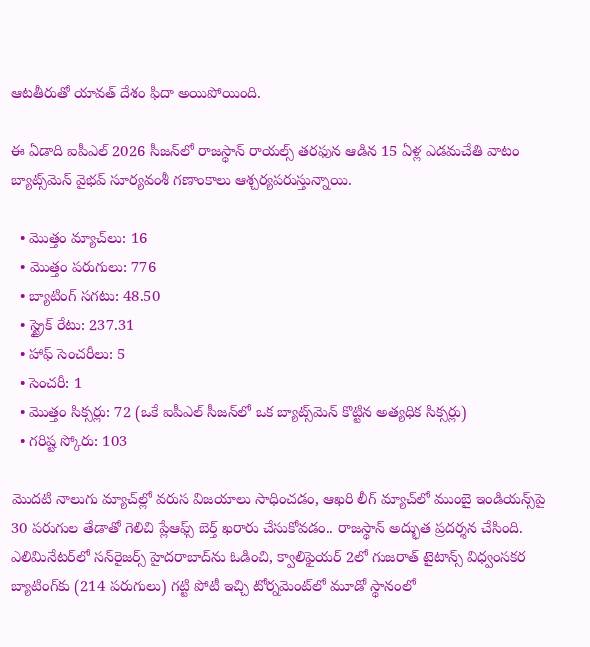ఆటతీరుతో యావత్ దేశం ఫిదా అయిపోయింది.

ఈ ఏడాది ఐపీఎల్ 2026 సీజన్‌లో రాజస్థాన్ రాయల్స్ తరఫున ఆడిన 15 ఏళ్ల ఎడమచేతి వాటం బ్యాట్స్‌మెన్ వైభవ్ సూర్యవంశీ గణాంకాలు ఆశ్చర్యపరుస్తున్నాయి.

  • మొత్తం మ్యాచ్‌లు: 16
  • మొత్తం పరుగులు: 776
  • బ్యాటింగ్ సగటు: 48.50
  • స్ట్రైక్ రేటు: 237.31
  • హాఫ్ సెంచరీలు: 5
  • సెంచరీ: 1
  • మొత్తం సిక్సర్లు: 72 (ఒకే ఐపీఎల్ సీజన్‌లో ఒక బ్యాట్స్‌మెన్ కొట్టిన అత్యధిక సిక్సర్లు)
  • గరిష్ట స్కోరు: 103

మొదటి నాలుగు మ్యాచ్‌ల్లో వరుస విజయాలు సాధించడం, ఆఖరి లీగ్ మ్యాచ్‌లో ముంబై ఇండియన్స్‌పై 30 పరుగుల తేడాతో గెలిచి ప్లేఆఫ్స్ బెర్త్ ఖరారు చేసుకోవడం.. రాజస్థాన్ అద్భుత ప్రదర్శన చేసింది. ఎలిమినేటర్‌లో సన్‌రైజర్స్ హైదరాబాద్‌ను ఓడించి, క్వాలిఫైయర్ 2లో గుజరాత్ టైటాన్స్ విధ్వంసకర బ్యాటింగ్‌కు (214 పరుగులు) గట్టి పోటీ ఇచ్చి టోర్నమెంట్‌లో మూడో స్థానంలో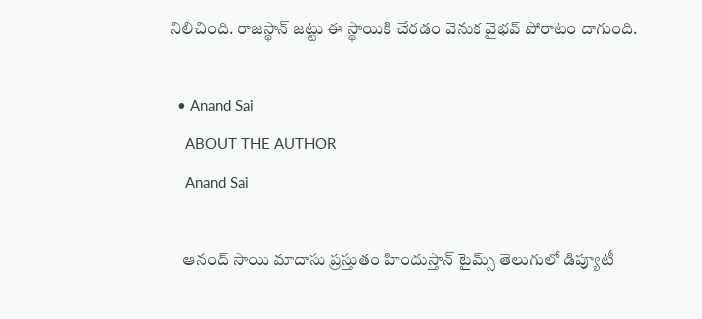నిలిచింది. రాజస్థాన్ జట్టు ఈ స్థాయికి చేరడం వెనుక వైభవ్ పోరాటం దాగుంది.

  • Anand Sai
    ABOUT THE AUTHOR
    Anand Sai

    ఆనంద్ సాయి మాదాసు ప్రస్తుతం హిందుస్తాన్ టైమ్స్ తెలుగులో డిప్యూటీ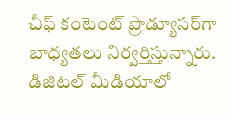చీఫ్ కంటెంట్ ప్రొడ్యూసర్‌గా బాధ్యతలు నిర్వర్తిస్తున్నారు. డిజిటల్ మీడియాలో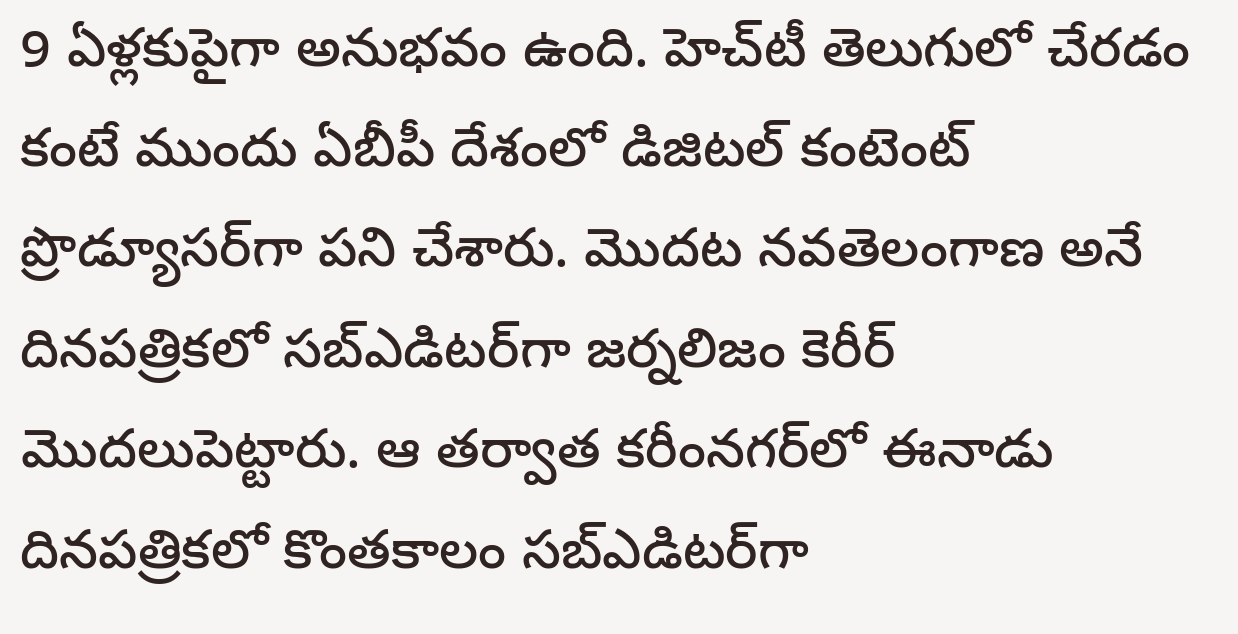9 ఏళ్లకుపైగా అనుభవం ఉంది. హెచ్‌టీ తెలుగులో చేరడం కంటే ముందు ఏబీపీ దేశంలో డిజిటల్ కంటెంట్ ప్రొడ్యూసర్‌గా పని చేశారు. మెుదట నవతెలంగాణ అనే దినపత్రికలో సబ్ఎడిటర్‌గా జర్నలిజం కెరీర్ మెుదలుపెట్టారు. ఆ తర్వాత కరీంనగర్‌లో ఈనాడు దినపత్రికలో కొంతకాలం సబ్‌ఎడిటర్‌గా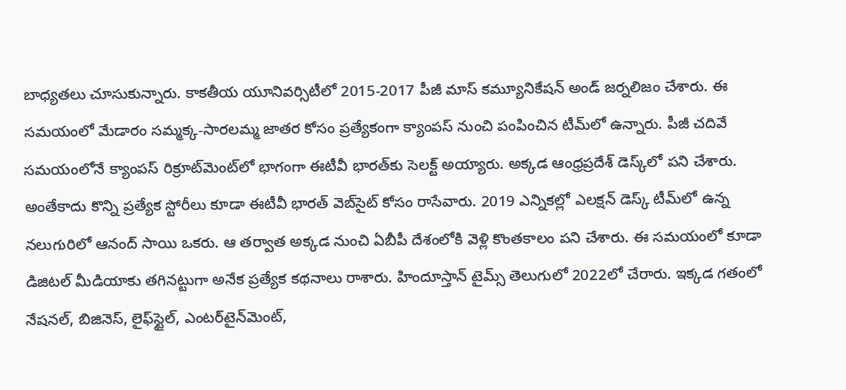బాధ్యతలు చూసుకున్నారు. కాకతీయ యూనివర్సిటీలో 2015-2017 పీజీ మాస్ కమ్యూనికేషన్ అండ్ జర్నలిజం చేశారు. ఈ సమయంలో మేడారం సమ్మక్క-సారలమ్మ జాతర కోసం ప్రత్యేకంగా క్యాంపస్ నుంచి పంపించిన టీమ్‌లో ఉన్నారు. పీజీ చదివే సమయంలోనే క్యాంపస్ రిక్రూట్‌మెంట్‌లో భాగంగా ఈటీవీ భారత్‌కు సెలక్ట్ అయ్యారు. అక్కడ ఆంధ్రప్రదేశ్‌ డెస్క్‌లో పని చేశారు. అంతేకాదు కొన్ని ప్రత్యేక స్టోరీలు కూడా ఈటీవీ భారత్ వెబ్‌సైట్ కోసం రాసేవారు. 2019 ఎన్నికల్లో ఎలక్షన్ డెస్క్‌ టీమ్‌లో ఉన్న నలుగురిలో ఆనంద్ సాయి ఒకరు. ఆ తర్వాత అక్కడ నుంచి ఏబీపీ దేశంలోకి వెళ్లి కొంతకాలం పని చేశారు. ఈ సమయంలో కూడా డిజిటల్ మీడియాకు తగినట్టుగా అనేక ప్రత్యేక కథనాలు రాశారు. హిందూస్తాన్ టైమ్స్‌ తెలుగులో 2022లో చేరారు. ఇక్కడ గతంలో నేషనల్, బిజినెస్, లైఫ్‌స్టైల్, ఎంటర్‌టైన్‌మెంట్‌,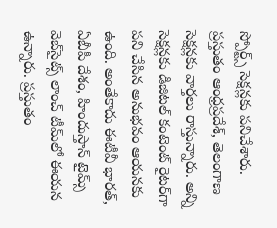స్పోర్ట్స్‌ సెక్షన్లకు పనిచేశారు. ప్రస్తుతం ఆంధ్రప్రదేశ్, తెలంగాణ సెక్షన్లకు వార్తలు రాస్తున్నారు. అన్ని సెక్షన్లకు డిజిటల్ కంటెంట్ రైటర్‌గా పని చేసిన అనుభవం ఆయనకు ఉంది. అంతేకాదు ఈటీవీ భారత్, ఏబీపీ దేశం, హిందుస్తాన్ టైమ్స్ వెబ్‌సైట్స్ లాంచ్ టీమ్‌లో ఈయన ఉన్నారు. ప్రస్తుతం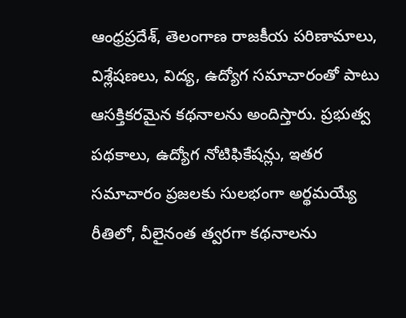ఆంధ్రప్రదేశ్, తెలంగాణ రాజకీయ పరిణామాలు, విశ్లేషణలు, విద్య, ఉద్యోగ సమాచారంతో పాటు ఆసక్తికరమైన కథనాలను అందిస్తారు. ప్రభుత్వ పథకాలు, ఉద్యోగ నోటిఫికేషన్లు, ఇతర సమాచారం ప్రజలకు సులభంగా అర్థమయ్యే రీతిలో, వీలైనంత త్వరగా కథనాలను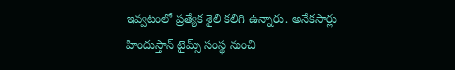ఇవ్వటంలో ప్రత్యేక శైలి కలిగి ఉన్నారు. అనేకసార్లు హిందుస్తాన్ టైమ్స్ సంస్థ నుంచి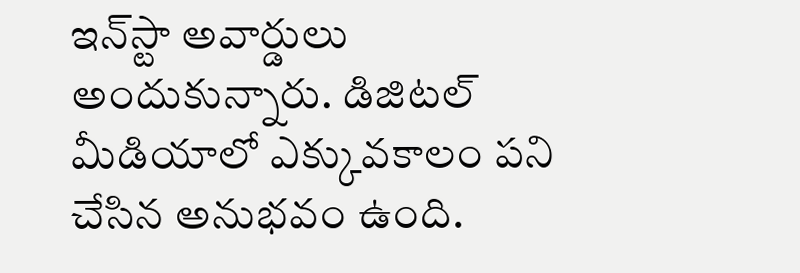ఇన్‌స్టా అవార్డులు అందుకున్నారు. డిజిటల్ మీడియాలో ఎక్కువకాలం పని చేసిన అనుభవం ఉంది.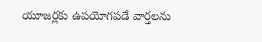యూజర్లకు ఉపయోగపడే వార్తలను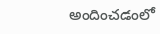అందించడంలో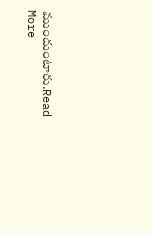ముందుంటారు.Read More